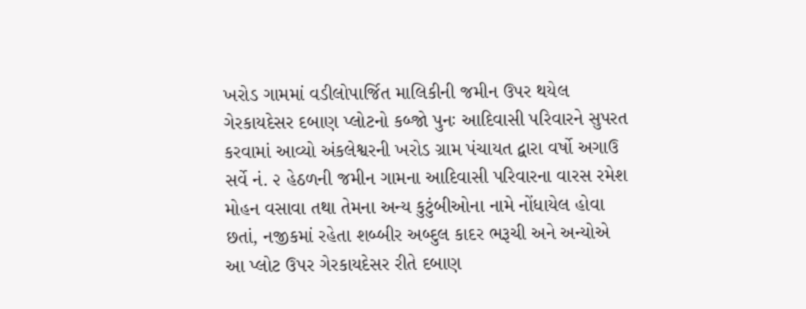ખરોડ ગામમાં વડીલોપાર્જિત માલિકીની જમીન ઉપર થયેલ ગેરકાયદેસર દબાણ પ્લોટનો કબ્જો પુનઃ આદિવાસી પરિવારને સુપરત કરવામાં આવ્યો અંકલેશ્વરની ખરોડ ગ્રામ પંચાયત દ્વારા વર્ષો અગાઉ સર્વે નં. ૨ હેઠળની જમીન ગામના આદિવાસી પરિવારના વારસ રમેશ મોહન વસાવા તથા તેમના અન્ય કુટુંબીઓના નામે નોંધાયેલ હોવા છતાં, નજીકમાં રહેતા શબ્બીર અબ્દુલ કાદર ભરૂચી અને અન્યોએ આ પ્લોટ ઉપર ગેરકાયદેસર રીતે દબાણ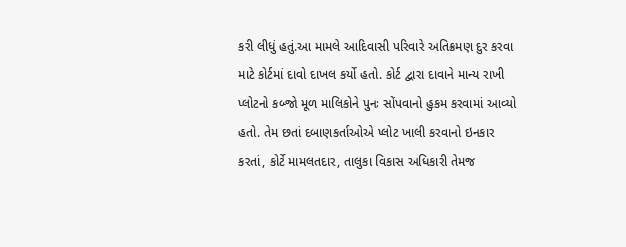કરી લીધું હતું.આ મામલે આદિવાસી પરિવારે અતિક્રમણ દુર કરવા માટે કોર્ટમાં દાવો દાખલ કર્યો હતો. કોર્ટ દ્વારા દાવાને માન્ય રાખી પ્લોટનો કબ્જો મૂળ માલિકોને પુનઃ સોંપવાનો હુકમ કરવામાં આવ્યો હતો. તેમ છતાં દબાણકર્તાઓએ પ્લોટ ખાલી કરવાનો ઇનકાર કરતાં, કોર્ટે મામલતદાર, તાલુકા વિકાસ અધિકારી તેમજ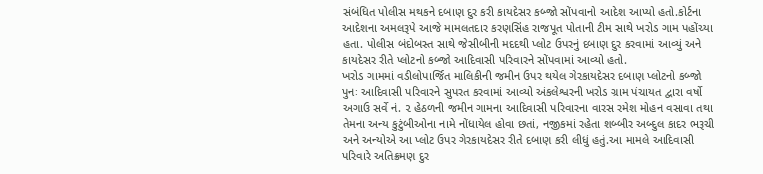સંબંધિત પોલીસ મથકને દબાણ દુર કરી કાયદેસર કબ્જો સોંપવાનો આદેશ આપ્યો હતો.કોર્ટના આદેશના અમલરૂપે આજે મામલતદાર કરણસિંહ રાજપૂત પોતાની ટીમ સાથે ખરોડ ગામ પહોંચ્યા હતા. પોલીસ બંદોબસ્ત સાથે જેસીબીની મદદથી પ્લોટ ઉપરનું દબાણ દુર કરવામાં આવ્યું અને કાયદેસર રીતે પ્લોટનો કબ્જો આદિવાસી પરિવારને સોંપવામાં આવ્યો હતો.
ખરોડ ગામમાં વડીલોપાર્જિત માલિકીની જમીન ઉપર થયેલ ગેરકાયદેસર દબાણ પ્લોટનો કબ્જો પુનઃ આદિવાસી પરિવારને સુપરત કરવામાં આવ્યો અંકલેશ્વરની ખરોડ ગ્રામ પંચાયત દ્વારા વર્ષો અગાઉ સર્વે નં. ૨ હેઠળની જમીન ગામના આદિવાસી પરિવારના વારસ રમેશ મોહન વસાવા તથા તેમના અન્ય કુટુંબીઓના નામે નોંધાયેલ હોવા છતાં, નજીકમાં રહેતા શબ્બીર અબ્દુલ કાદર ભરૂચી અને અન્યોએ આ પ્લોટ ઉપર ગેરકાયદેસર રીતે દબાણ કરી લીધું હતું.આ મામલે આદિવાસી પરિવારે અતિક્રમણ દુર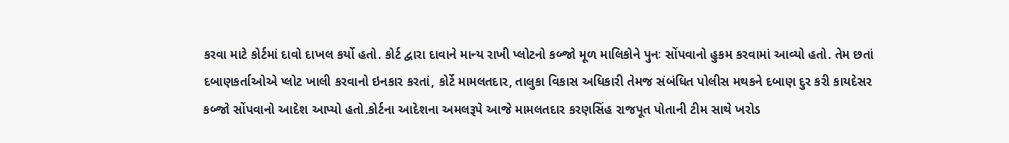કરવા માટે કોર્ટમાં દાવો દાખલ કર્યો હતો. કોર્ટ દ્વારા દાવાને માન્ય રાખી પ્લોટનો કબ્જો મૂળ માલિકોને પુનઃ સોંપવાનો હુકમ કરવામાં આવ્યો હતો. તેમ છતાં દબાણકર્તાઓએ પ્લોટ ખાલી કરવાનો ઇનકાર કરતાં, કોર્ટે મામલતદાર, તાલુકા વિકાસ અધિકારી તેમજ સંબંધિત પોલીસ મથકને દબાણ દુર કરી કાયદેસર કબ્જો સોંપવાનો આદેશ આપ્યો હતો.કોર્ટના આદેશના અમલરૂપે આજે મામલતદાર કરણસિંહ રાજપૂત પોતાની ટીમ સાથે ખરોડ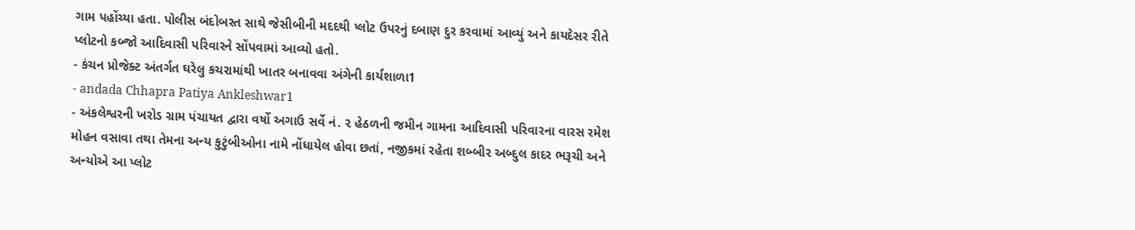ગામ પહોંચ્યા હતા. પોલીસ બંદોબસ્ત સાથે જેસીબીની મદદથી પ્લોટ ઉપરનું દબાણ દુર કરવામાં આવ્યું અને કાયદેસર રીતે પ્લોટનો કબ્જો આદિવાસી પરિવારને સોંપવામાં આવ્યો હતો.
- કંચન પ્રોજેક્ટ અંતર્ગત ઘરેલુ કચરામાંથી ખાતર બનાવવા અંગેની કાર્યશાળા1
- andada Chhapra Patiya Ankleshwar1
- અંકલેશ્વરની ખરોડ ગ્રામ પંચાયત દ્વારા વર્ષો અગાઉ સર્વે નં. ૨ હેઠળની જમીન ગામના આદિવાસી પરિવારના વારસ રમેશ મોહન વસાવા તથા તેમના અન્ય કુટુંબીઓના નામે નોંધાયેલ હોવા છતાં, નજીકમાં રહેતા શબ્બીર અબ્દુલ કાદર ભરૂચી અને અન્યોએ આ પ્લોટ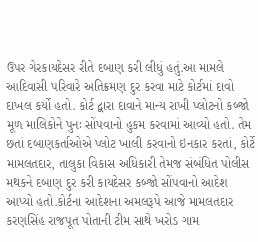ઉપર ગેરકાયદેસર રીતે દબાણ કરી લીધું હતું.આ મામલે આદિવાસી પરિવારે અતિક્રમણ દુર કરવા માટે કોર્ટમાં દાવો દાખલ કર્યો હતો. કોર્ટ દ્વારા દાવાને માન્ય રાખી પ્લોટનો કબ્જો મૂળ માલિકોને પુનઃ સોંપવાનો હુકમ કરવામાં આવ્યો હતો. તેમ છતાં દબાણકર્તાઓએ પ્લોટ ખાલી કરવાનો ઇનકાર કરતાં, કોર્ટે મામલતદાર, તાલુકા વિકાસ અધિકારી તેમજ સંબંધિત પોલીસ મથકને દબાણ દુર કરી કાયદેસર કબ્જો સોંપવાનો આદેશ આપ્યો હતો.કોર્ટના આદેશના અમલરૂપે આજે મામલતદાર કરણસિંહ રાજપૂત પોતાની ટીમ સાથે ખરોડ ગામ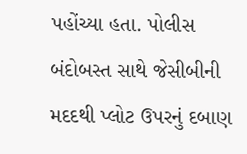પહોંચ્યા હતા. પોલીસ બંદોબસ્ત સાથે જેસીબીની મદદથી પ્લોટ ઉપરનું દબાણ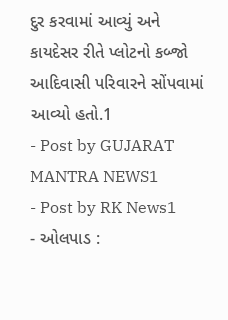દુર કરવામાં આવ્યું અને કાયદેસર રીતે પ્લોટનો કબ્જો આદિવાસી પરિવારને સોંપવામાં આવ્યો હતો.1
- Post by GUJARAT MANTRA NEWS1
- Post by RK News1
- ઓલપાડ :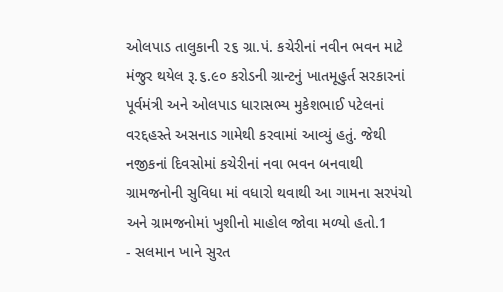ઓલપાડ તાલુકાની ૨૬ ગ્રા.પં. કચેરીનાં નવીન ભવન માટે મંજુર થયેલ રૂ.૬.૯૦ કરોડની ગ્રાન્ટનું ખાતમૂહુર્ત સરકારનાં પૂર્વમંત્રી અને ઓલપાડ ધારાસભ્ય મુકેશભાઈ પટેલનાં વરદ્દહસ્તે અસનાડ ગામેથી કરવામાં આવ્યું હતું. જેથી નજીકનાં દિવસોમાં કચેરીનાં નવા ભવન બનવાથી ગ્રામજનોની સુવિધા માં વધારો થવાથી આ ગામના સરપંચો અને ગ્રામજનોમાં ખુશીનો માહોલ જોવા મળ્યો હતો.1
- સલમાન ખાને સુરત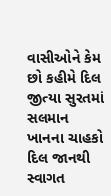વાસીઓને કેમ છો કહીમે દિલ જીત્યા સુરતમાં સલમાન ખાનના ચાહકો દિલ જાનથી સ્વાગત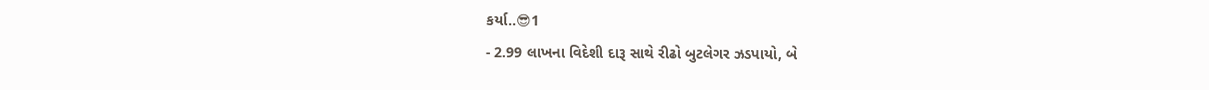કર્યા..😎1
- 2.99 લાખના વિદેશી દારૂ સાથે રીઢો બુટલેગર ઝડપાયો, બે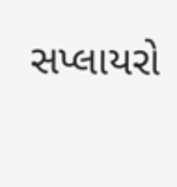સપ્લાયરો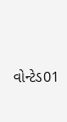વોન્ટેડ01